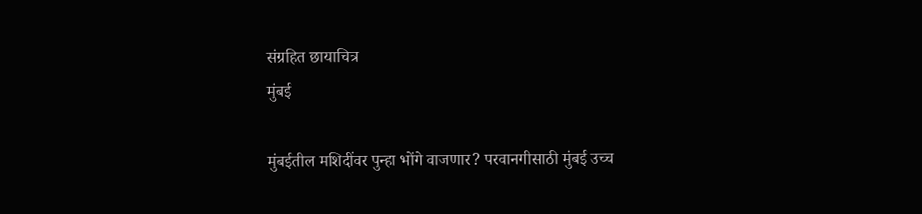संग्रहित छायाचित्र
मुंबई

मुंबईतील मशिदींवर पुन्हा भोंगे वाजणार? परवानगीसाठी मुंबई उच्च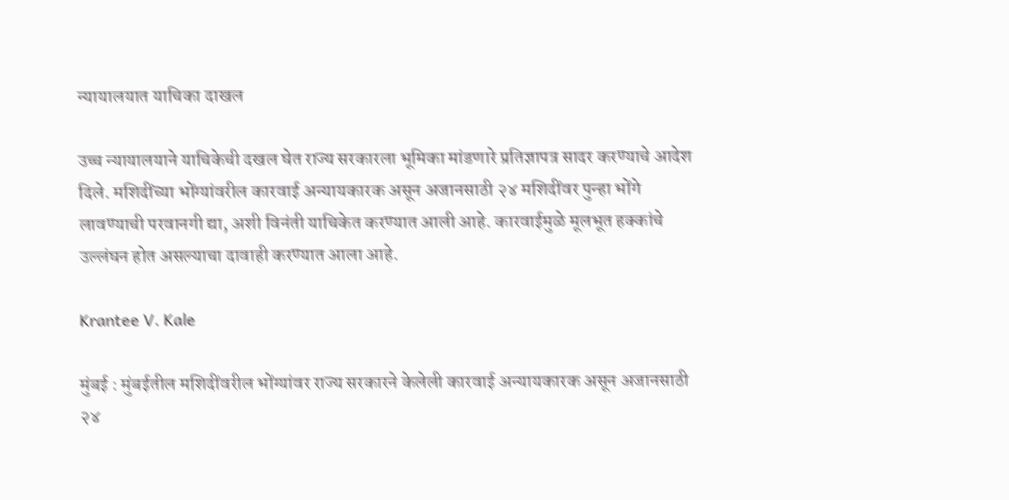न्यायालयात याचिका दाखल

उच्च न्यायालयाने याचिकेची दखल घेत राज्य सरकारला भूमिका मांडणारे प्रतिज्ञापत्र सादर करण्याचे आदेश दिले. मशिदींच्या भोंग्यांवरील कारवाई अन्यायकारक असून अजानसाठी २४ मशिदींवर पुन्हा भोंगे लावण्याची परवानगी द्या, अशी विनंती याचिकेत करण्यात आली आहे. कारवाईमुळे मूलभूत हक्कांचे उल्लंघन होत असल्याचा दावाही करण्यात आला आहे.

Krantee V. Kale

मुंबई : मुंबईतील मशिदींवरील भोंग्यांवर राज्य सरकारने केलेली कारवाई अन्यायकारक असून अजानसाठी २४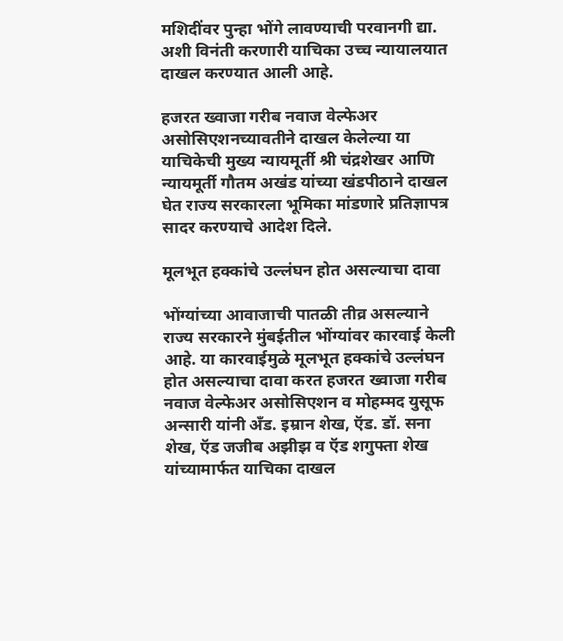मशिदींवर पुन्हा भोंगे लावण्याची परवानगी द्या. अशी विनंती करणारी याचिका उच्च न्यायालयात दाखल करण्यात आली आहे.

हजरत ख्वाजा गरीब नवाज वेल्फेअर असोसिएशनच्यावतीने दाखल केलेल्या या याचिकेची मुख्य न्यायमूर्ती श्री चंद्रशेखर आणि न्यायमूर्ती गौतम अखंड यांच्या खंडपीठाने दाखल घेत राज्य सरकारला भूमिका मांडणारे प्रतिज्ञापत्र सादर करण्याचे आदेश दिले.

मूलभूत हक्कांचे उल्लंघन होत असल्याचा दावा

भोंग्यांच्या आवाजाची पातळी तीव्र असल्याने राज्य सरकारने मुंबईतील भोंग्यांवर कारवाई केली आहे. या कारवाईमुळे मूलभूत हक्कांचे उल्लंघन होत असल्याचा दावा करत हजरत ख्वाजा गरीब नवाज वेल्फेअर असोसिएशन व मोहम्मद युसूफ अन्सारी यांनी अँड. इम्रान शेख, ऍड. डॉ. सना शेख, ऍड जजीब अझीझ व ऍड शगुफ्ता शेख यांच्यामार्फत याचिका दाखल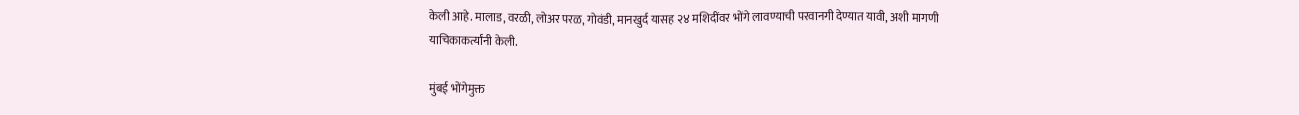केली आहे. मालाड, वरळी, लोअर परळ, गोवंडी, मानखुर्द यासह २४ मशिदींवर भोंगे लावण्याची परवानगी देण्यात यावी, अशी मागणी याचिकाकर्त्यांनी केली.

मुंबई भोंगेमुक्त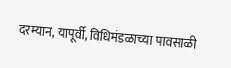दरम्यान, यापूर्वी, विधिमंडळाच्या पावसाळी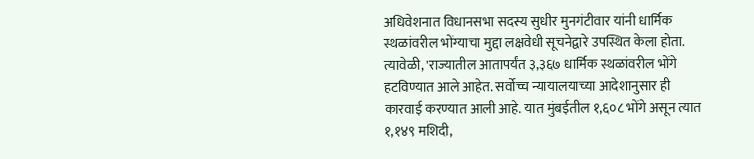अधिवेशनात विधानसभा सदस्य सुधीर मुनगंटीवार यांनी धार्मिक स्थळांवरील भोंग्याचा मुद्दा लक्षवेधी सूचनेद्वारे उपस्थित केला होता. त्यावेळी, 'राज्यातील आतापर्यंत ३,३६७ धार्मिक स्थळांवरील भोंगे हटविण्यात आले आहेत. सर्वोच्च न्यायालयाच्या आदेशानुसार ही कारवाई करण्यात आली आहे. यात मुंबईतील १,६०८ भोंगे असून त्यात १,१४९ मशिदी,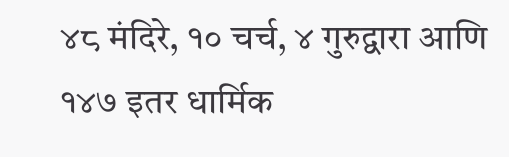४८ मंदिरे, १० चर्च, ४ गुरुद्वारा आणि १४७ इतर धार्मिक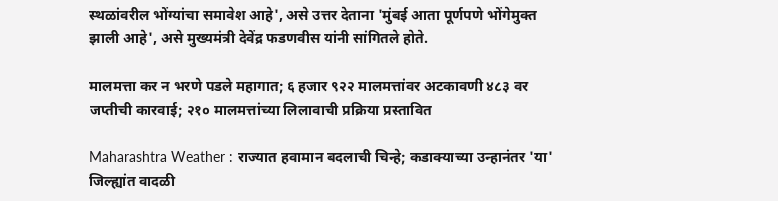स्थळांवरील भोंग्यांचा समावेश आहे', असे उत्तर देताना 'मुंबई आता पूर्णपणे भोंगेमुक्त झाली आहे', असे मुख्यमंत्री देवेंद्र फडणवीस यांनी सांगितले होते.

मालमत्ता कर न भरणे पडले महागात; ६ हजार ९२२ मालमत्तांवर अटकावणी ४८३ वर जप्तीची कारवाई; २१० मालमत्तांच्या लिलावाची प्रक्रिया प्रस्तावित

Maharashtra Weather : राज्यात हवामान बदलाची चिन्हे; कडाक्याच्या उन्हानंतर 'या' जिल्ह्यांत वादळी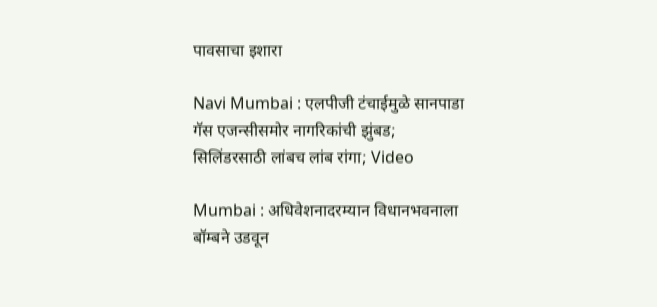पावसाचा इशारा

Navi Mumbai : एलपीजी टंचाईमुळे सानपाडा गॅस एजन्सीसमोर नागरिकांची झुंबड; सिलिंडरसाठी लांबच लांब रांगा; Video

Mumbai : अधिवेशनादरम्यान विधानभवनाला बॉम्बने उडवून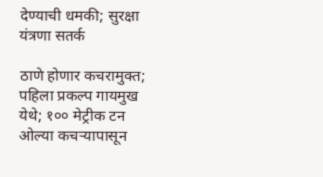देण्याची धमकी; सुरक्षा यंत्रणा सतर्क

ठाणे होणार कचरामुक्त; पहिला प्रकल्प गायमुख येथे; १०० मेट्रीक टन ओल्या कचऱ्यापासून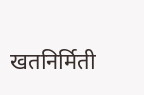खतनिर्मिती